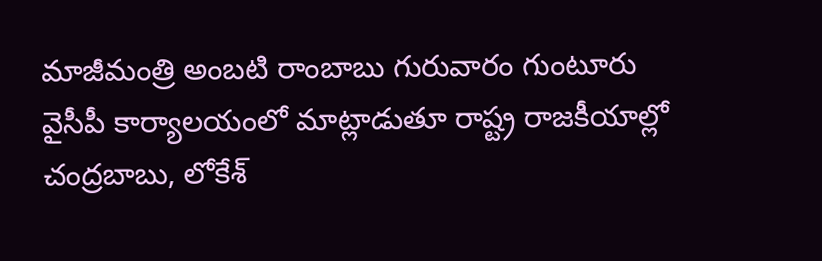మాజీమంత్రి అంబటి రాంబాబు గురువారం గుంటూరు వైసీపీ కార్యాలయంలో మాట్లాడుతూ రాష్ట్ర రాజకీయాల్లో చంద్రబాబు, లోకేశ్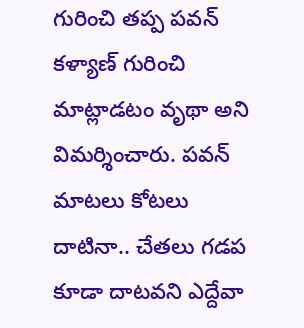గురించి తప్ప పవన్ కళ్యాణ్ గురించి మాట్లాడటం వృథా అని విమర్శించారు. పవన్ మాటలు కోటలు దాటినా.. చేతలు గడప కూడా దాటవని ఎద్దేవా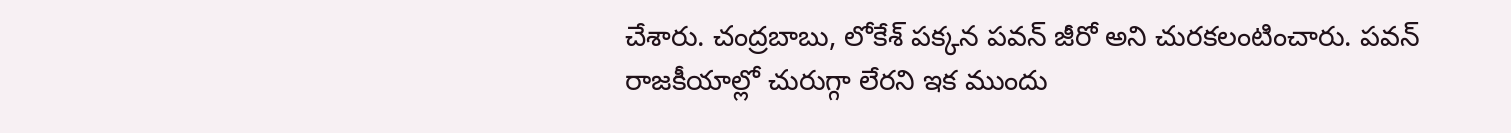చేశారు. చంద్రబాబు, లోకేశ్ పక్కన పవన్ జీరో అని చురకలంటించారు. పవన్ రాజకీయాల్లో చురుగ్గా లేరని ఇక ముందు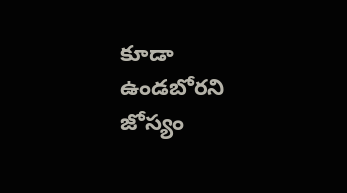కూడా ఉండబోరని జోస్యం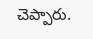చెప్పారు.